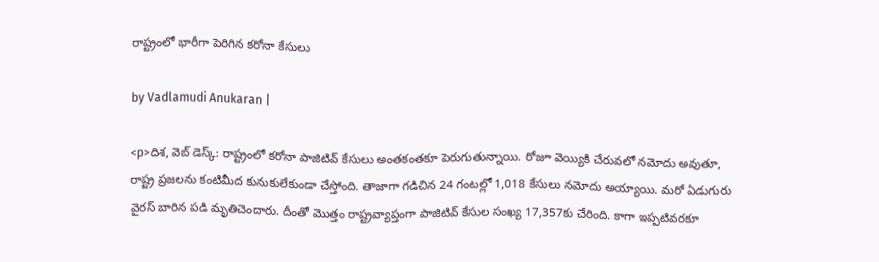రాష్ట్రంలో భారీగా పెరిగిన కరోనా కేసులు

by Vadlamudi Anukaran |

<p>దిశ, వెబ్ డెస్క్: రాష్ట్రంలో కరోనా పాజిటివ్ కేసులు అంతకంతకూ పెరుగుతున్నాయి. రోజూ వెయ్యికి చేరువలో నమోదు అవుతూ, రాష్ట్ర ప్రజలను కంటిమీద కునుకులేకుండా చేస్తోంది. తాజాగా గడిచిన 24 గంటల్లో 1,018 కేసులు నమోదు అయ్యాయి. మరో ఏడుగురు వైరస్ బారిన పడి మృతిచెందారు. దీంతో మొత్తం రాష్ట్రవ్యాప్తంగా పాజిటివ్ కేసుల సంఖ్య 17,357కు చేరింది. కాగా ఇప్పటివరకూ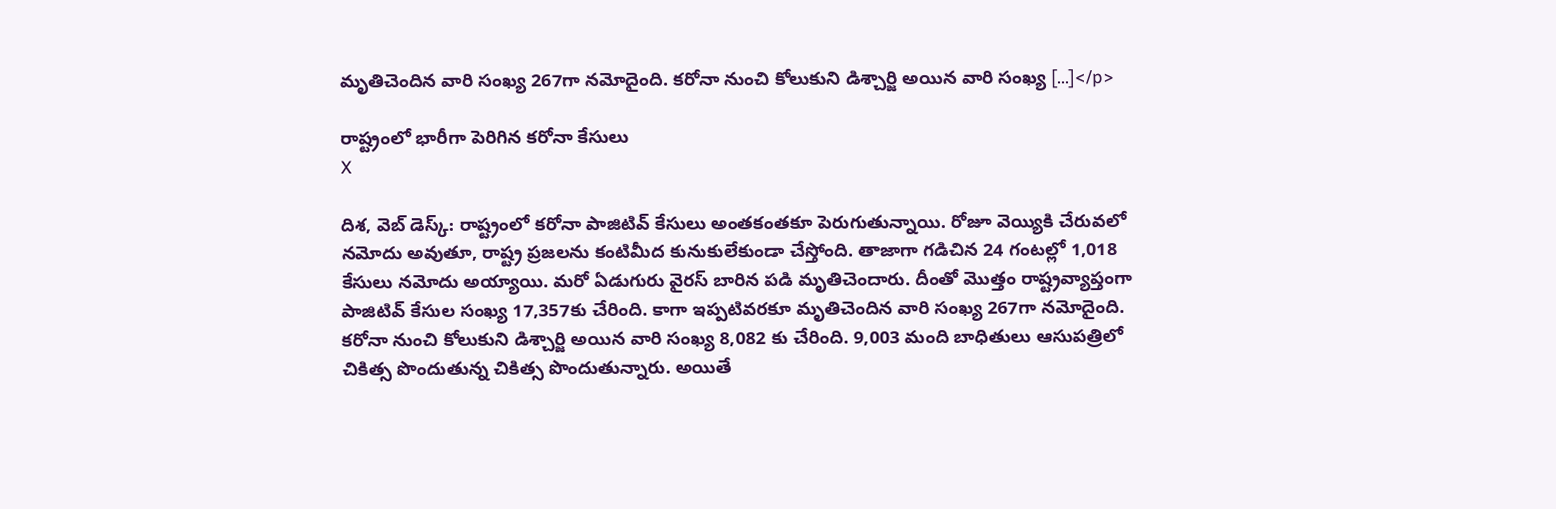మృతిచెందిన వారి సంఖ్య 267గా నమోదైంది. కరోనా నుంచి కోలుకుని డిశ్చార్జి అయిన వారి సంఖ్య […]</p>

రాష్ట్రంలో భారీగా పెరిగిన కరోనా కేసులు
X

దిశ, వెబ్ డెస్క్: రాష్ట్రంలో కరోనా పాజిటివ్ కేసులు అంతకంతకూ పెరుగుతున్నాయి. రోజూ వెయ్యికి చేరువలో నమోదు అవుతూ, రాష్ట్ర ప్రజలను కంటిమీద కునుకులేకుండా చేస్తోంది. తాజాగా గడిచిన 24 గంటల్లో 1,018 కేసులు నమోదు అయ్యాయి. మరో ఏడుగురు వైరస్ బారిన పడి మృతిచెందారు. దీంతో మొత్తం రాష్ట్రవ్యాప్తంగా పాజిటివ్ కేసుల సంఖ్య 17,357కు చేరింది. కాగా ఇప్పటివరకూ మృతిచెందిన వారి సంఖ్య 267గా నమోదైంది. కరోనా నుంచి కోలుకుని డిశ్చార్జి అయిన వారి సంఖ్య 8,082 కు చేరింది. 9,003 మంది బాధితులు ఆసుపత్రిలో చికిత్స పొందుతున్న చికిత్స పొందుతున్నారు. అయితే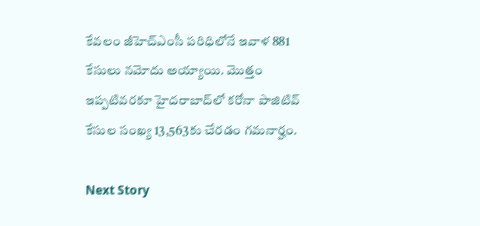కేవలం జీహెచ్‌ఎంసీ పరిధిలోనే ఇవాళ 881 కేసులు నమోదు అయ్యాయి. మొత్తం ఇప్పటివరకూ హైదరాబాద్‌లో కరోనా పాజిటివ్ కేసుల సంఖ్య 13,563కు చేరడం గమనార్హం.

Next Story